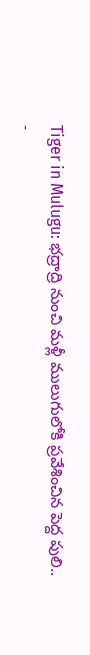Tiger in Mulugu: భద్రాద్రి నుంచి మళ్లీ ములుగులోకి ప్రవేశించిన పెద్ద పులి..
-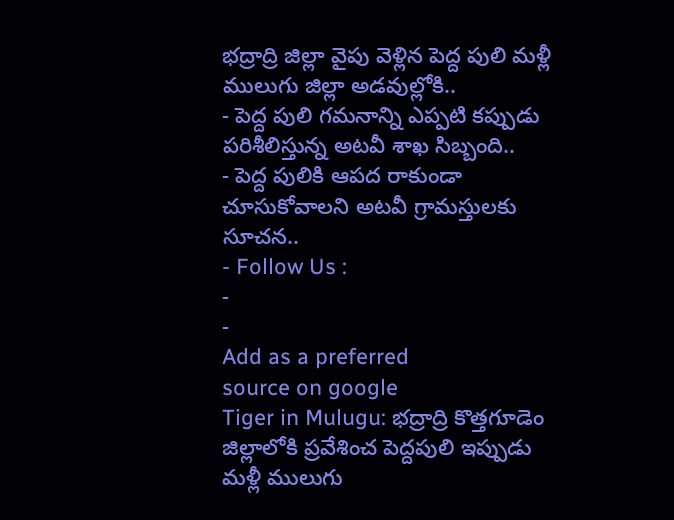భద్రాద్రి జిల్లా వైపు వెళ్లిన పెద్ద పులి మళ్లీ ములుగు జిల్లా అడవుల్లోకి..
- పెద్ద పులి గమనాన్ని ఎప్పటి కప్పుడు పరిశీలిస్తున్న అటవీ శాఖ సిబ్బంది..
- పెద్ద పులికి ఆపద రాకుండా చూసుకోవాలని అటవీ గ్రామస్తులకు సూచన..
- Follow Us :
-
-
Add as a preferred
source on google
Tiger in Mulugu: భద్రాద్రి కొత్తగూడెం జిల్లాలోకి ప్రవేశించ పెద్దపులి ఇప్పుడు మళ్లీ ములుగు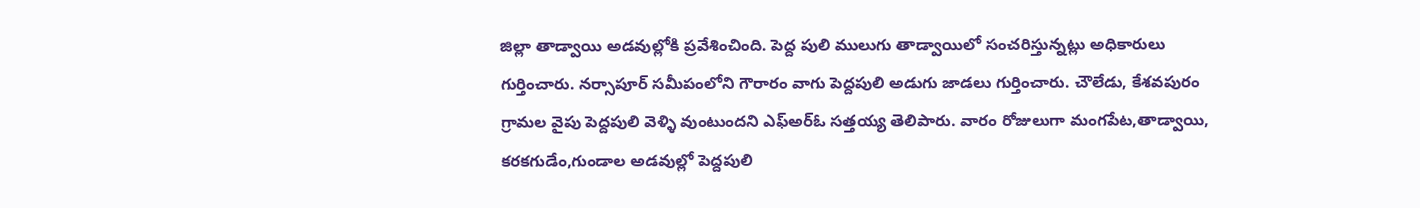జిల్లా తాడ్వాయి అడవుల్లోకి ప్రవేశించింది. పెద్ద పులి ములుగు తాడ్వాయిలో సంచరిస్తున్నట్లు అధికారులు గుర్తించారు. నర్సాపూర్ సమీపంలోని గౌరారం వాగు పెద్దపులి అడుగు జాడలు గుర్తించారు. చౌలేడు, కేశవపురం గ్రామల వైపు పెద్దపులి వెళ్ళి వుంటుందని ఎఫ్అర్ఓ సత్తయ్య తెలిపారు. వారం రోజులుగా మంగపేట,తాడ్వాయి, కరకగుడేం,గుండాల అడవుల్లో పెద్దపులి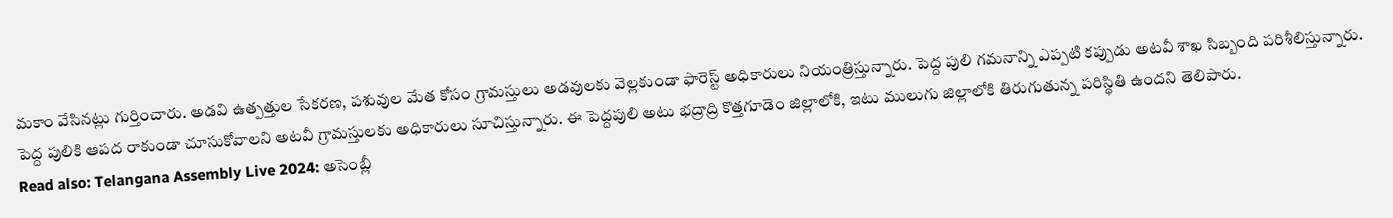మకాం వేసినట్లు గుర్తించారు. అడవి ఉత్పత్తుల సేకరణ, పశువుల మేత కోసం గ్రామస్తులు అడవులకు వెల్లకుండా ఫారెస్ట్ అధికారులు నియంత్రిస్తున్నారు. పెద్ద పులి గమనాన్ని ఎప్పటి కప్పుడు అటవీ శాఖ సిబ్బంది పరిశీలిస్తున్నారు. పెద్ద పులికి ఆపద రాకుండా చూసుకోవాలని అటవీ గ్రామస్తులకు అధికారులు సూచిస్తున్నారు. ఈ పెద్దపులి అటు భద్రాద్రి కొత్తగూడెం జిల్లాలోకి, ఇటు ములుగు జిల్లాలోకి తిరుగుతున్న పరిస్థితి ఉందని తెలిపారు.
Read also: Telangana Assembly Live 2024: అసెంబ్లీ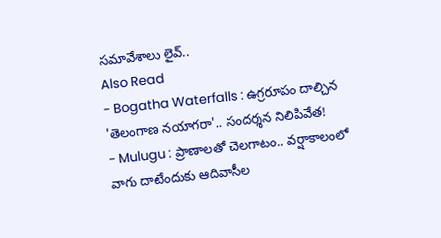సమావేశాలు లైవ్..
Also Read
- Bogatha Waterfalls : ఉగ్రరూపం దాల్చిన 'తెలంగాణ నయాగరా'.. సందర్శన నిలిపివేత!
- Mulugu : ప్రాణాలతో చెలగాటం.. వర్షాకాలంలో వాగు దాటేందుకు ఆదివాసీల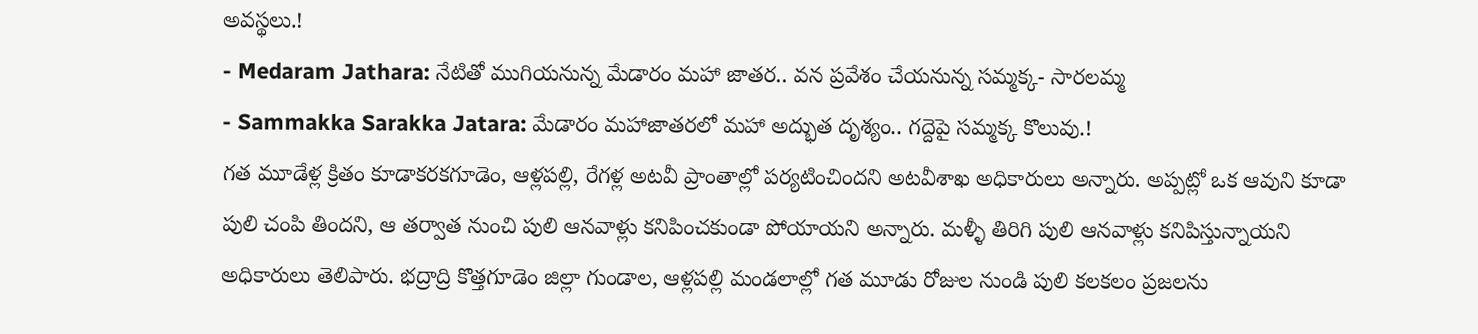అవస్థలు.!
- Medaram Jathara: నేటితో ముగియనున్న మేడారం మహా జాతర.. వన ప్రవేశం చేయనున్న సమ్మక్క- సారలమ్మ
- Sammakka Sarakka Jatara: మేడారం మహాజాతరలో మహా అద్భుత దృశ్యం.. గద్దెపై సమ్మక్క కొలువు.!
గత మూడేళ్ల క్రితం కూడాకరకగూడెం, ఆళ్లపల్లి, రేగళ్ల అటవీ ప్రాంతాల్లో పర్యటించిందని అటవీశాఖ అధికారులు అన్నారు. అప్పట్లో ఒక ఆవుని కూడా పులి చంపి తిందని, ఆ తర్వాత నుంచి పులి ఆనవాళ్లు కనిపించకుండా పోయాయని అన్నారు. మళ్ళీ తిరిగి పులి ఆనవాళ్లు కనిపిస్తున్నాయని అధికారులు తెలిపారు. భద్రాద్రి కొత్తగూడెం జిల్లా గుండాల, ఆళ్లపల్లి మండలాల్లో గత మూడు రోజుల నుండి పులి కలకలం ప్రజలను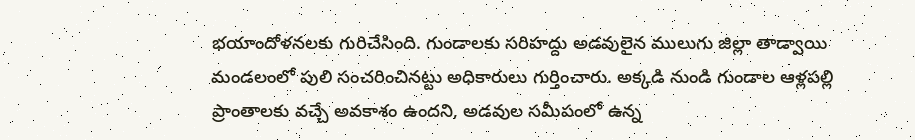భయాందోళనలకు గురిచేసింది. గుండాలకు సరిహద్దు అడవులైన ములుగు జిల్లా తాడ్వాయి మండలంలో పులి సంచరించినట్టు అధికారులు గుర్తించారు. అక్కడి నుండి గుండాల ఆళ్లపల్లి ప్రాంతాలకు వచ్చే అవకాశం ఉందని, అడవుల సమీపంలో ఉన్న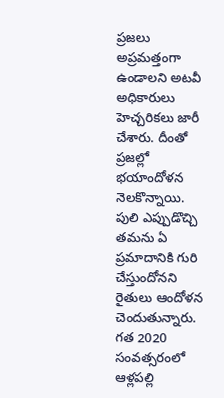ప్రజలు అప్రమత్తంగా ఉండాలని అటవీ అధికారులు హెచ్చరికలు జారీ చేశారు. దీంతో ప్రజల్లో భయాందోళన నెలకొన్నాయి. పులి ఎప్పుడొచ్చి తమను ఏ ప్రమాదానికి గురి చేస్తుందోనని రైతులు ఆందోళన చెందుతున్నారు. గత 2020 సంవత్సరంలో ఆళ్లపల్లి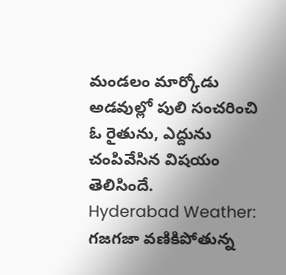మండలం మార్కోడు అడవుల్లో పులి సంచరించి ఓ రైతును, ఎద్దును చంపివేసిన విషయం తెలిసిందే.
Hyderabad Weather: గజగజా వణికిపోతున్న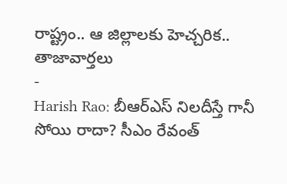రాష్ట్రం.. ఆ జిల్లాలకు హెచ్చరిక..
తాజావార్తలు
-
Harish Rao: బీఆర్ఎస్ నిలదీస్తే గానీ సోయి రాదా? సీఎం రేవంత్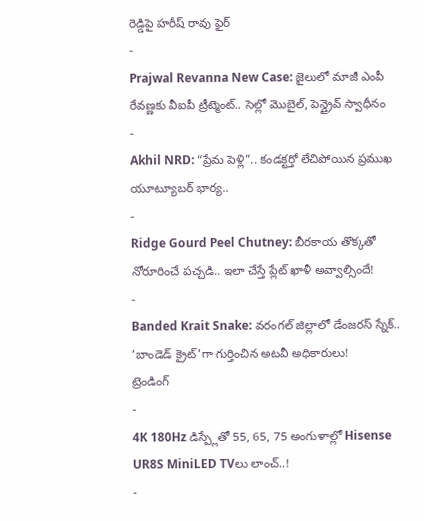రెడ్డిపై హరీష్ రావు ఫైర్
-
Prajwal Revanna New Case: జైలులో మాజీ ఎంపీ రేవణ్ణకు వీఐపీ ట్రీట్మెంట్.. సెల్లో మొబైల్, పెన్డ్రైవ్ స్వాధీనం
-
Akhil NRD: “ప్రేమ పెళ్లి”.. కండక్టర్తో లేచిపోయిన ప్రముఖ యూట్యూబర్ భార్య..
-
Ridge Gourd Peel Chutney: బీరకాయ తొక్కతో నోరూరించే పచ్చడి.. ఇలా చేస్తే ప్లేట్ ఖాళీ అవ్వాల్సిందే!
-
Banded Krait Snake: వరంగల్ జిల్లాలో డేంజరస్ స్నేక్.. ‘బాండెడ్ క్రైట్’గా గుర్తించిన అటవీ అధికారులు!
ట్రెండింగ్
-
4K 180Hz డిస్ప్లేతో 55, 65, 75 అంగుళాల్లో Hisense UR8S MiniLED TVలు లాంచ్..!
-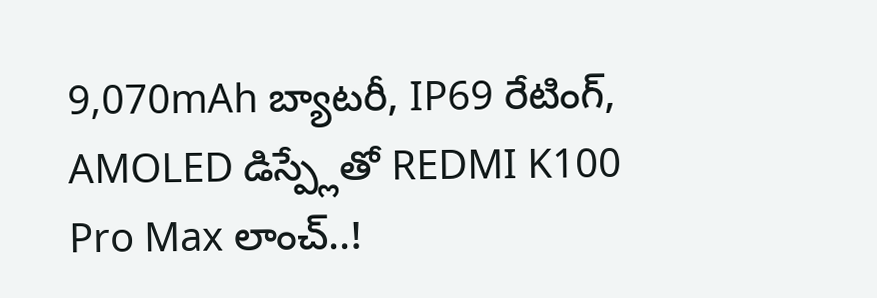9,070mAh బ్యాటరీ, IP69 రేటింగ్, AMOLED డిస్ప్లేతో REDMI K100 Pro Max లాంచ్..!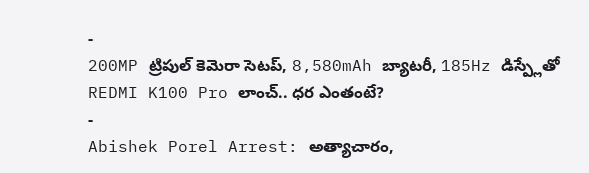-
200MP ట్రిపుల్ కెమెరా సెటప్, 8,580mAh బ్యాటరీ, 185Hz డిస్ప్లేతో REDMI K100 Pro లాంచ్.. ధర ఎంతంటే?
-
Abishek Porel Arrest: అత్యాచారం,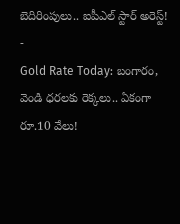బెదిరింపులు.. ఐపీఎల్ స్టార్ అరెస్ట్!
-
Gold Rate Today: బంగారం, వెండి ధరలకు రెక్కలు.. ఏకంగా రూ.10 వేలు!